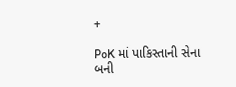+

PoK માં પાકિસ્તાની સેના બની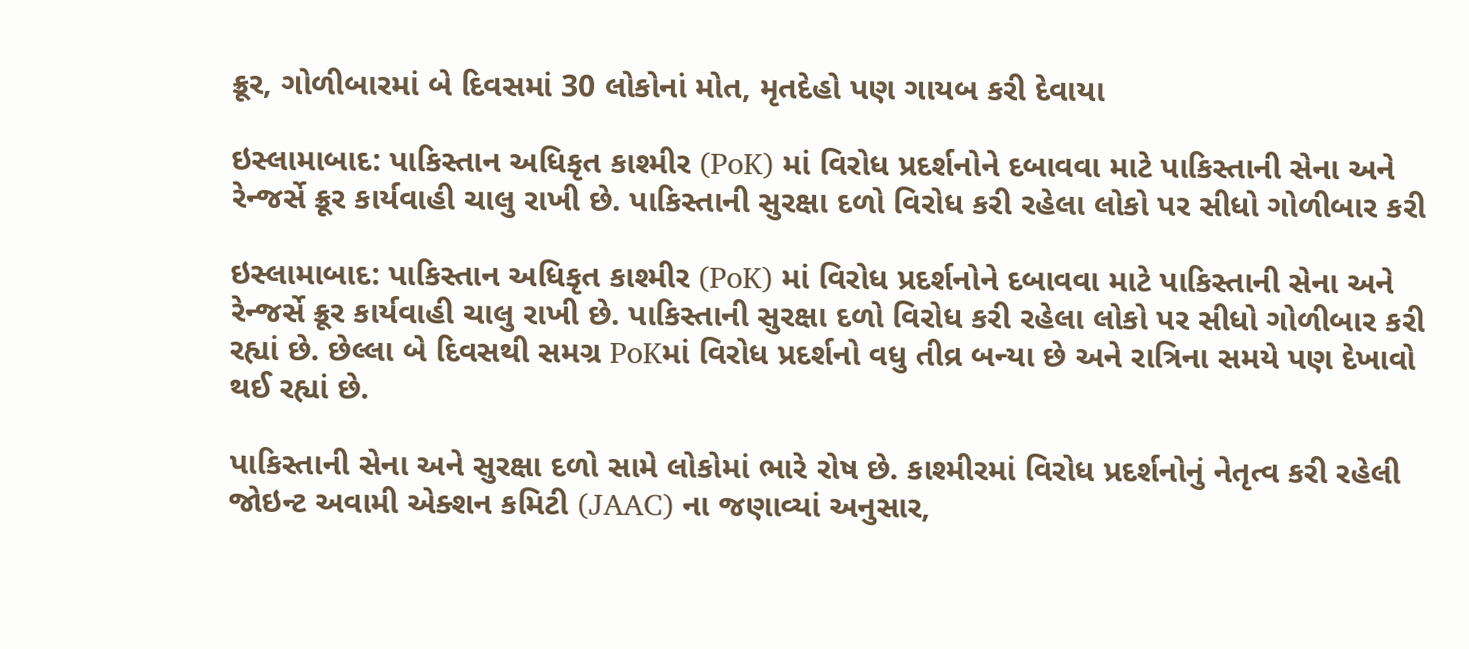ક્રૂર, ગોળીબારમાં બે દિવસમાં 30 લોકોનાં મોત, મૃતદેહો પણ ગાયબ કરી દેવાયા

ઇસ્લામાબાદ: પાકિસ્તાન અધિકૃત કાશ્મીર (PoK) માં વિરોધ પ્રદર્શનોને દબાવવા માટે પાકિસ્તાની સેના અને રેન્જર્સે ક્રૂર કાર્યવાહી ચાલુ રાખી છે. પાકિસ્તાની સુરક્ષા દળો વિરોધ કરી રહેલા લોકો પર સીધો ગોળીબાર કરી

ઇસ્લામાબાદ: પાકિસ્તાન અધિકૃત કાશ્મીર (PoK) માં વિરોધ પ્રદર્શનોને દબાવવા માટે પાકિસ્તાની સેના અને રેન્જર્સે ક્રૂર કાર્યવાહી ચાલુ રાખી છે. પાકિસ્તાની સુરક્ષા દળો વિરોધ કરી રહેલા લોકો પર સીધો ગોળીબાર કરી રહ્યાં છે. છેલ્લા બે દિવસથી સમગ્ર PoKમાં વિરોધ પ્રદર્શનો વધુ તીવ્ર બન્યા છે અને રાત્રિના સમયે પણ દેખાવો થઈ રહ્યાં છે.

પાકિસ્તાની સેના અને સુરક્ષા દળો સામે લોકોમાં ભારે રોષ છે. કાશ્મીરમાં વિરોધ પ્રદર્શનોનું નેતૃત્વ કરી રહેલી જોઇન્ટ અવામી એક્શન કમિટી (JAAC) ના જણાવ્યાં અનુસાર,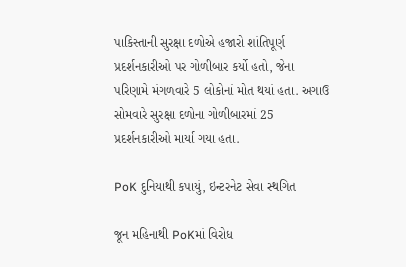પાકિસ્તાની સુરક્ષા દળોએ હજારો શાંતિપૂર્ણ પ્રદર્શનકારીઓ પર ગોળીબાર કર્યો હતો, જેના પરિણામે મંગળવારે 5 લોકોનાં મોત થયાં હતા. અગાઉ સોમવારે સુરક્ષા દળોના ગોળીબારમાં 25 પ્રદર્શનકારીઓ માર્યા ગયા હતા.

PoK દુનિયાથી કપાયું, ઇન્ટરનેટ સેવા સ્થગિત

જૂન મહિનાથી PoKમાં વિરોધ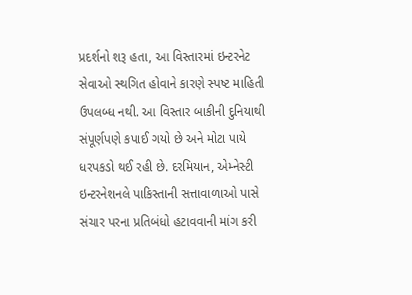પ્રદર્શનો શરૂ હતા, આ વિસ્તારમાં ઇન્ટરનેટ સેવાઓ સ્થગિત હોવાને કારણે સ્પષ્ટ માહિતી ઉપલબ્ધ નથી. આ વિસ્તાર બાકીની દુનિયાથી સંપૂર્ણપણે કપાઈ ગયો છે અને મોટા પાયે ધરપકડો થઈ રહી છે. દરમિયાન, એમ્નેસ્ટી ઇન્ટરનેશનલે પાકિસ્તાની સત્તાવાળાઓ પાસે સંચાર પરના પ્રતિબંધો હટાવવાની માંગ કરી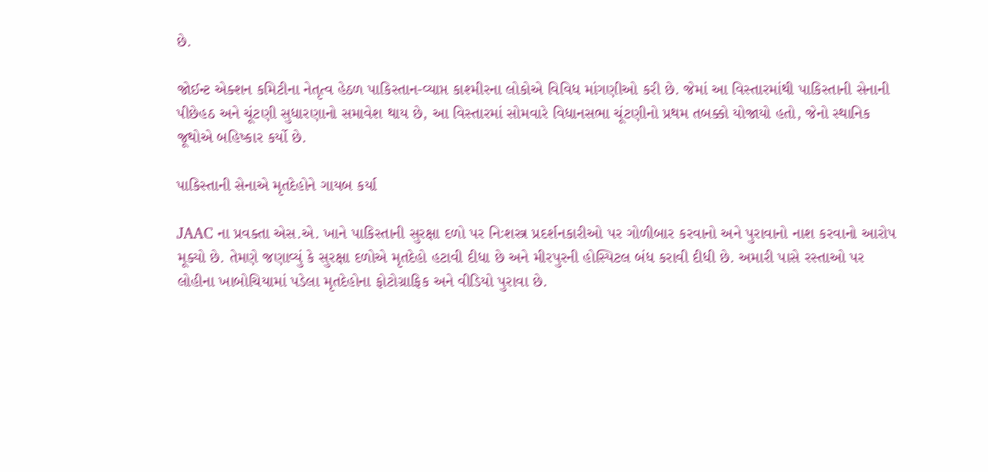છે.

જોઈન્ટ એક્શન કમિટીના નેતૃત્વ હેઠળ પાકિસ્તાન-વ્યાપ્ત કાશ્મીરના લોકોએ વિવિધ માંગણીઓ કરી છે. જેમાં આ વિસ્તારમાંથી પાકિસ્તાની સેનાની પીછેહઠ અને ચૂંટણી સુધારણાનો સમાવેશ થાય છે, આ વિસ્તારમાં સોમવારે વિધાનસભા ચૂંટણીનો પ્રથમ તબક્કો યોજાયો હતો, જેનો સ્થાનિક જૂથોએ બહિષ્કાર કર્યો છે.

પાકિસ્તાની સેનાએ મૃતદેહોને ગાયબ કર્યા

JAAC ના પ્રવક્તા એસ.એ. ખાને પાકિસ્તાની સુરક્ષા દળો પર નિઃશસ્ત્ર પ્રદર્શનકારીઓ પર ગોળીબાર કરવાનો અને પુરાવાનો નાશ કરવાનો આરોપ મૂક્યો છે. તેમણે જણાવ્યું કે સુરક્ષા દળોએ મૃતદેહો હટાવી દીધા છે અને મીરપુરની હોસ્પિટલ બંધ કરાવી દીધી છે. અમારી પાસે રસ્તાઓ પર લોહીના ખાબોચિયામાં પડેલા મૃતદેહોના ફોટોગ્રાફિક અને વીડિયો પુરાવા છે.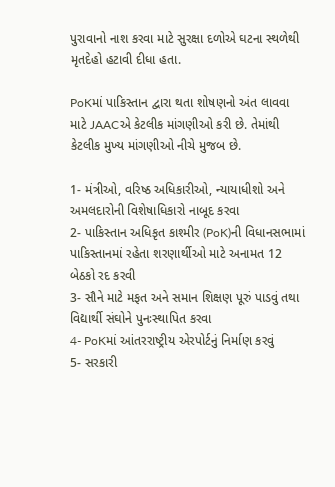પુરાવાનો નાશ કરવા માટે સુરક્ષા દળોએ ઘટના સ્થળેથી મૃતદેહો હટાવી દીધા હતા.

PoKમાં પાકિસ્તાન દ્વારા થતા શોષણનો અંત લાવવા માટે JAACએ કેટલીક માંગણીઓ કરી છે. તેમાંથી કેટલીક મુખ્ય માંગણીઓ નીચે મુજબ છે.

1- મંત્રીઓ, વરિષ્ઠ અધિકારીઓ, ન્યાયાધીશો અને અમલદારોની વિશેષાધિકારો નાબૂદ કરવા
2- પાકિસ્તાન અધિકૃત કાશ્મીર (PoK)ની વિધાનસભામાં પાકિસ્તાનમાં રહેતા શરણાર્થીઓ માટે અનામત 12 બેઠકો રદ કરવી
3- સૌને માટે મફત અને સમાન શિક્ષણ પૂરું પાડવું તથા વિદ્યાર્થી સંઘોને પુનઃસ્થાપિત કરવા
4- PoKમાં આંતરરાષ્ટ્રીય એરપોર્ટનું નિર્માણ કરવું
5- સરકારી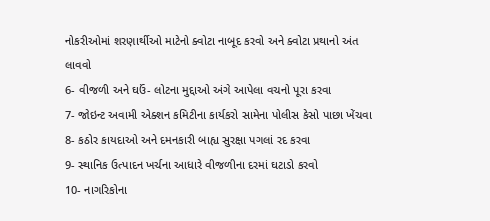નોકરીઓમાં શરણાર્થીઓ માટેનો ક્વોટા નાબૂદ કરવો અને ક્વોટા પ્રથાનો અંત લાવવો
6- વીજળી અને ઘઉં- લોટના મુદ્દાઓ અંગે આપેલા વચનો પૂરા કરવા
7- જોઇન્ટ અવામી એક્શન કમિટીના કાર્યકરો સામેના પોલીસ કેસો પાછા ખેંચવા
8- કઠોર કાયદાઓ અને દમનકારી બાહ્ય સુરક્ષા પગલાં રદ કરવા
9- સ્થાનિક ઉત્પાદન ખર્ચના આધારે વીજળીના દરમાં ઘટાડો કરવો
10- નાગરિકોના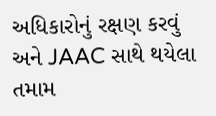અધિકારોનું રક્ષણ કરવું અને JAAC સાથે થયેલા તમામ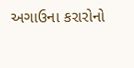અગાઉના કરારોનો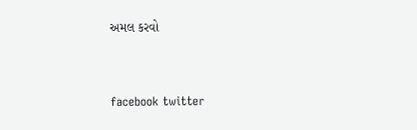અમલ કરવો



facebook twitter